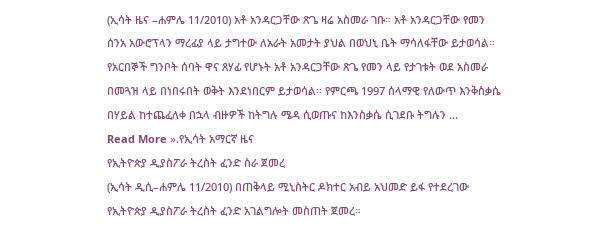(ኢሳት ዜና –ሐምሌ 11/2010) አቶ አንዳርጋቸው ጽጌ ዛሬ አስመራ ገቡ። አቶ አንዳርጋቸው የመን ሰንአ አውሮፕላን ማረፊያ ላይ ታግተው ለአራት አመታት ያህል በወህኒ ቤት ማሳለፋቸው ይታወሳል። የአርበኞች ግንቦት ሰባት ዋና ጸሃፊ የሆኑት አቶ አንዳርጋቸው ጽጌ የመን ላይ የታገቱት ወደ አስመራ በመጓዝ ላይ በነበሩበት ወቅት እንደነበርም ይታወሳል። የምርጫ 1997 ሰላማዊ የለውጥ እንቅስቃሴ በሃይል ከተጨፈለቀ በኋላ ብዙዎች ከትግሉ ሜዳ ሲወጡና ከእንስቃሴ ሲገደቡ ትግሉን ...
Read More ».የኢሳት አማርኛ ዜና
የኢትዮጵያ ዲያስፖራ ትረስት ፈንድ ስራ ጀመረ
(ኢሳት ዲሲ–ሐምሌ 11/2010) በጠቅላይ ሚኒስትር ዶክተር አብይ አህመድ ይፋ የተደረገው የኢትዮጵያ ዲያስፖራ ትረስት ፈንድ አገልግሎት መስጠት ጀመረ።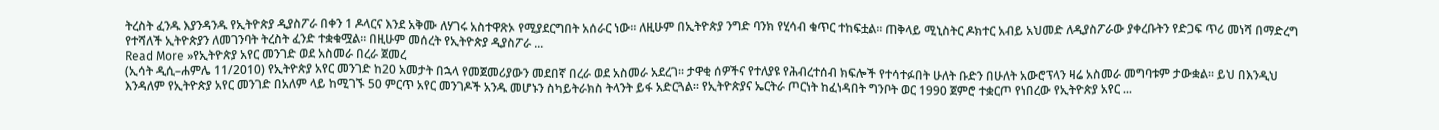ትረስት ፈንዱ እያንዳንዱ የኢትዮጵያ ዲያስፖራ በቀን 1 ዶላርና እንደ አቅሙ ለሃገሩ አስተዋጽኦ የሚያደርግበት አሰራር ነው። ለዚሁም በኢትዮጵያ ንግድ ባንክ የሂሳብ ቁጥር ተከፍቷል። ጠቅላይ ሚኒስትር ዶክተር አብይ አህመድ ለዲያስፖራው ያቀረቡትን የድጋፍ ጥሪ መነሻ በማድረግ የተሻለች ኢትዮጵያን ለመገንባት ትረስት ፈንድ ተቋቁሟል። በዚሁም መሰረት የኢትዮጵያ ዲያስፖራ ...
Read More »የኢትዮጵያ አየር መንገድ ወደ አስመራ በረራ ጀመረ
(ኢሳት ዲሲ–ሐምሌ 11/2010) የኢትዮጵያ አየር መንገድ ከ20 አመታት በኋላ የመጀመሪያውን መደበኛ በረራ ወደ አስመራ አደረገ። ታዋቂ ሰዎችና የተለያዩ የሕብረተሰብ ክፍሎች የተሳተፉበት ሁለት ቡድን በሁለት አውሮፕላን ዛሬ አስመራ መግባቱም ታውቋል። ይህ በእንዲህ እንዳለም የኢትዮጵያ አየር መንገድ በአለም ላይ ከሚገኙ 50 ምርጥ አየር መንገዶች አንዱ መሆኑን ስካይትራክስ ትላንት ይፋ አድርጓል። የኢትዮጵያና ኤርትራ ጦርነት ከፈነዳበት ግንቦት ወር 1990 ጀምሮ ተቋርጦ የነበረው የኢትዮጵያ አየር ...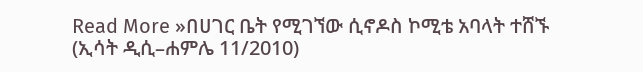Read More »በሀገር ቤት የሚገኘው ሲኖዶስ ኮሚቴ አባላት ተሸኙ
(ኢሳት ዲሲ–ሐምሌ 11/2010)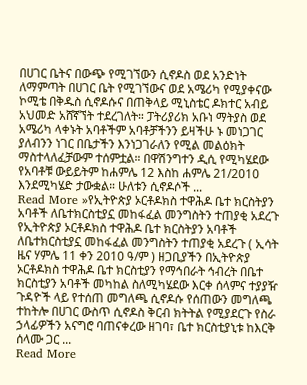በሀገር ቤትና በውጭ የሚገኘውን ሲኖዶስ ወደ አንድነት ለማምጣት በሀገር ቤት የሚገኘውና ወደ አሜሪካ የሚያቀናው ኮሚቴ በቅዱስ ሲኖዶሱና በጠቅላይ ሚኒስቴር ዶክተር አብይ አህመድ አሸኛኘት ተደረገለት። ፓትሪያሪክ አቡነ ማትያስ ወደ አሜሪካ ላቀኑት አባቶችም አባቶቻችንን ይዛችሁ ኑ መነጋገር ያለብንን ነገር በቤታችን እንነጋገራለን የሚል መልዕክት ማስተላለፈቻውም ተሰምቷል። በዋሽንግተን ዲሲ የሚካሄደው የአባቶቹ ውይይትም ከሐምሌ 12 እስከ ሐምሌ 21/2010 እንደሚካሄድ ታውቋል። ሁለቱን ሲኖዶሶች ...
Read More »የኢትዮጵያ ኦርቶዶክስ ተዋሕዶ ቤተ ክርስትያን አባቶች ለቤተክርስቲያኗ መከፋፈል መንግስትን ተጠያቂ አደረጉ
የኢትዮጵያ ኦርቶዶክስ ተዋሕዶ ቤተ ክርስትያን አባቶች ለቤተክርስቲያኗ መከፋፈል መንግስትን ተጠያቂ አደረጉ ( ኢሳት ዜና ሃምሌ 11 ቀን 2010 ዓ/ም ) ዘጋቢያችን በኢትዮጵያ ኦርቶዶክስ ተዋሕዶ ቤተ ክርስቲያን የማኅበራት ኅብረት በቤተ ክርስቲያን አባቶች መካከል ስለሚካሄደው እርቀ ሰላምና ተያያዥ ጉዳዮች ላይ የተሰጠ መግለጫ ሲኖዶሱ የሰጠውን መግለጫ ተከትሎ በሀገር ውስጥ ሲኖዶስ ቅርብ ክትትል የሚያደርጉ የስራ ኃላፊዎችን አናግሮ ባጠናቀረው ዘገባ፣ ቤተ ክርስቲያኒቱ ከእርቅ ሰላሙ ጋር ...
Read More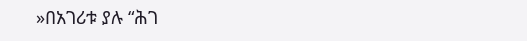»በአገሪቱ ያሉ “ሕገ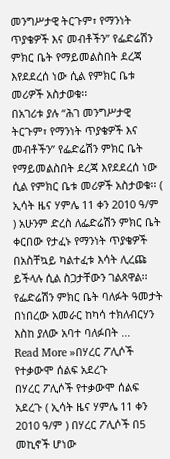መንግሥታዊ ትርጉም፣ የማንነት ጥያቄዎች እና መብቶችን” የፌድሬሽን ምክር ቤት የማይመልስበት ደረጃ እየደደረሰ ነው ሲል የምክር ቤቱ መሪዎች አስታወቁ፡፡
በአገሪቱ ያሉ “ሕገ መንግሥታዊ ትርጉም፣ የማንነት ጥያቄዎች እና መብቶችን” የፌድሬሽን ምክር ቤት የማይመልስበት ደረጃ እየደደረሰ ነው ሲል የምክር ቤቱ መሪዎች አስታወቁ፡፡ ( ኢሳት ዜና ሃምሌ 11 ቀን 2010 ዓ/ም ) አሁንም ድረስ ለፌድሬሽን ምክር ቤት ቀርበው የታፈኑ የማንነት ጥያቄዎች በአስቸኳይ ካልተፈቱ እሳት ሊረጩ ይችላሉ ሲል ስጋታቸውን ገልጸዋል፡፡ የፌድሬሽን ምክር ቤት ባለፉት ዓመታት በነበረው አመራር ከካሳ ተክለብርሃን እስከ ያለው አባተ ባለፉበት ...
Read More »በሃረር ፖሊሶች የተቃውሞ ሰልፍ አደረጉ
በሃረር ፖሊሶች የተቃውሞ ሰልፍ አደረጉ ( ኢሳት ዜና ሃምሌ 11 ቀን 2010 ዓ/ም ) በሃረር ፖሊሶች በ5 መኪኖች ሆነው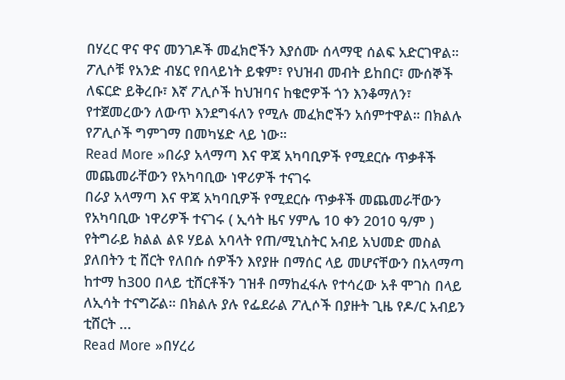በሃረር ዋና ዋና መንገዶች መፈክሮችን እያሰሙ ሰላማዊ ሰልፍ አድርገዋል። ፖሊሶቹ የአንድ ብሄር የበላይነት ይቁም፣ የህዝብ መብት ይከበር፣ ሙሰኞች ለፍርድ ይቅረቡ፣ እኛ ፖሊሶች ከህዝባና ከቄሮዎች ጎን እንቆማለን፣ የተጀመረውን ለውጥ እንደግፋለን የሚሉ መፈክሮችን አሰምተዋል። በክልሉ የፖሊሶች ግምገማ በመካሄድ ላይ ነው።
Read More »በራያ አላማጣ እና ዋጃ አካባቢዎች የሚደርሱ ጥቃቶች መጨመራቸውን የአካባቢው ነዋሪዎች ተናገሩ
በራያ አላማጣ እና ዋጃ አካባቢዎች የሚደርሱ ጥቃቶች መጨመራቸውን የአካባቢው ነዋሪዎች ተናገሩ ( ኢሳት ዜና ሃምሌ 10 ቀን 2010 ዓ/ም ) የትግራይ ክልል ልዩ ሃይል አባላት የጠ/ሚኒስትር አብይ አህመድ መስል ያለበትን ቲ ሸርት የለበሱ ሰዎችን እየያዙ በማሰር ላይ መሆናቸውን በአላማጣ ከተማ ከ300 በላይ ቲሸርቶችን ገዝቶ በማከፈፋሉ የተሳረው አቶ ሞገስ በላይ ለኢሳት ተናግሯል። በክልሉ ያሉ የፌደራል ፖሊሶች በያዙት ጊዜ የዶ/ር አብይን ቲሸርት ...
Read More »በሃረሪ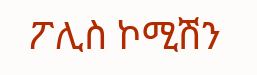ፖሊስ ኮሚሽን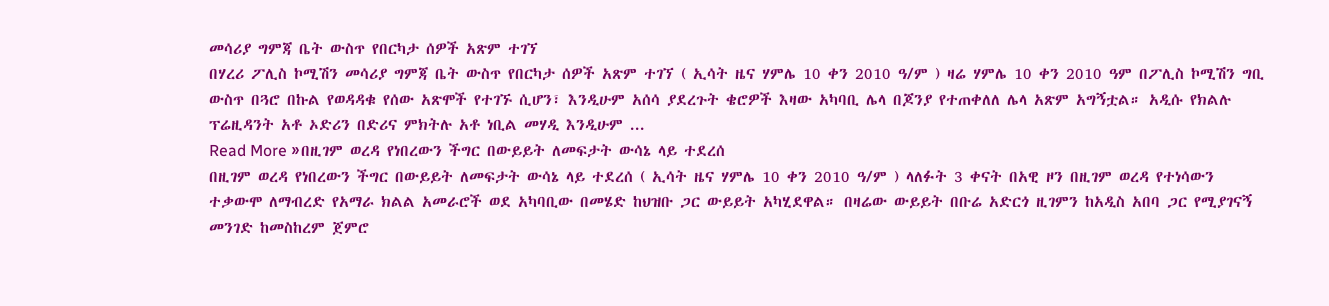መሳሪያ ግምጃ ቤት ውስጥ የበርካታ ሰዎች አጽም ተገኘ
በሃረሪ ፖሊስ ኮሚሽን መሳሪያ ግምጃ ቤት ውስጥ የበርካታ ሰዎች አጽም ተገኘ ( ኢሳት ዜና ሃምሌ 10 ቀን 2010 ዓ/ም ) ዛሬ ሃምሌ 10 ቀን 2010 ዓም በፖሊስ ኮሚሽን ግቢ ውስጥ በጓሮ በኩል የወዳዳቁ የሰው አጽሞች የተገኙ ሲሆን፣ እንዲሁም አሰሳ ያደረጉት ቄሮዎች እዛው አካባቢ ሌላ በጆንያ የተጠቀለለ ሌላ አጽም አግኝቷል። አዲሱ የክልሉ ፕሬዚዳንት አቶ ኦድሪን በድሪና ምክትሉ አቶ ነቢል መሃዲ እንዲሁም ...
Read More »በዚገም ወረዳ የነበረውን ችግር በውይይት ለመፍታት ውሳኔ ላይ ተደረሰ
በዚገም ወረዳ የነበረውን ችግር በውይይት ለመፍታት ውሳኔ ላይ ተደረሰ ( ኢሳት ዜና ሃምሌ 10 ቀን 2010 ዓ/ም ) ላለፉት 3 ቀናት በአዊ ዞን በዚገም ወረዳ የተነሳውን ተቃውሞ ለማብረድ የአማራ ክልል አመራሮች ወደ አካባቢው በመሄድ ከህዝቡ ጋር ውይይት አካሂደዋል። በዛሬው ውይይት በቡሬ አድርጎ ዚገምን ከአዲስ አበባ ጋር የሚያገናኝ መንገድ ከመስከረም ጀምሮ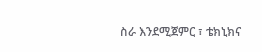ስራ እንደሚጀምር ፣ ቴክኒክና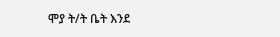ሞያ ት/ት ቤት እንደ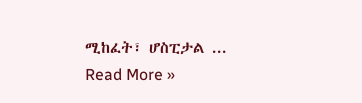ሚከፈት፣ ሆስፒታል ...
Read More »